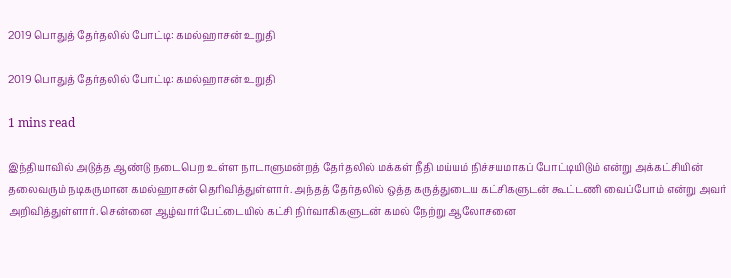2019 பொதுத் தேர்தலில் போட்டி: கமல்ஹாசன் உறுதி

2019 பொதுத் தேர்தலில் போட்டி: கமல்ஹாசன் உறுதி

1 mins read

இந்தியாவில் அடுத்த ஆண்டு நடைபெற உள்ள நாடாளுமன்றத் தேர்தலில் மக்கள் நீதி மய்யம் நிச்சயமாகப் போட்டியிடும் என்று அக்கட்சியின் தலைவரும் நடிகருமான கமல்ஹாசன் தெரிவித்துள்ளார். அந்தத் தேர்தலில் ஒத்த கருத்துடைய கட்சிகளுடன் கூட்டணி வைப்போம் என்று அவர் அறிவித்துள்ளார். சென்னை ஆழ்வார்பேட்டையில் கட்சி நிர்வாகிகளுடன் கமல் நேற்று ஆலோசனை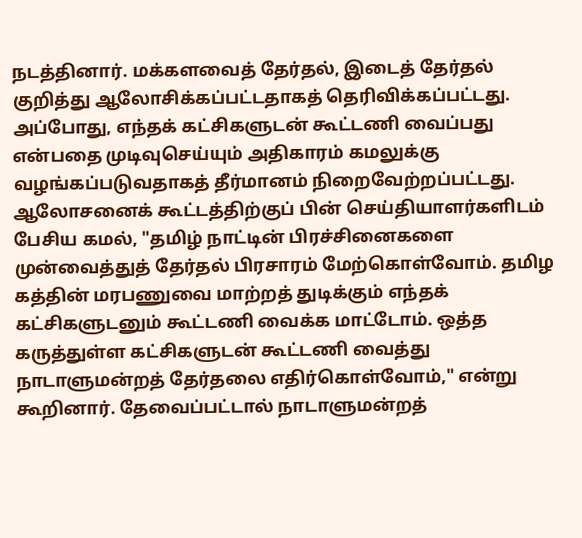நடத்தினார். மக்களவைத் தேர்தல், இடைத் தேர்தல் குறித்து ஆலோசிக்கப்பட்டதாகத் தெரிவிக்கப்பட்டது. அப்போது, எந்தக் கட்சிகளுடன் கூட்டணி வைப்பது என்பதை முடிவுசெய்யும் அதிகாரம் கமலுக்கு வழங்கப்படுவதாகத் தீர்மானம் நிறைவேற்றப்பட்டது. ஆலோசனைக் கூட்டத்திற்குப் பின் செய்தியாளர்களிடம் பேசிய கமல், "தமிழ் நாட்டின் பிரச்சினைகளை முன்வைத்துத் தேர்தல் பிரசாரம் மேற்கொள்வோம். தமிழ கத்தின் மரபணுவை மாற்றத் துடிக்கும் எந்தக் கட்சிகளுடனும் கூட்டணி வைக்க மாட்டோம். ஒத்த கருத்துள்ள கட்சிகளுடன் கூட்டணி வைத்து நாடாளுமன்றத் தேர்தலை எதிர்கொள்வோம்," என்று கூறினார். தேவைப்பட்டால் நாடாளுமன்றத்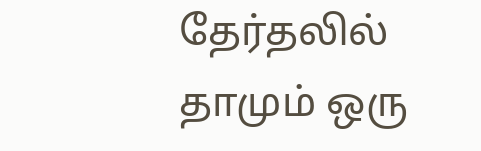தேர்தலில் தாமும் ஒரு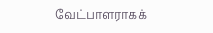வேட்பாளராகக்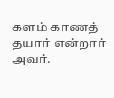களம் காணத் தயார் என்றார் அவர்.